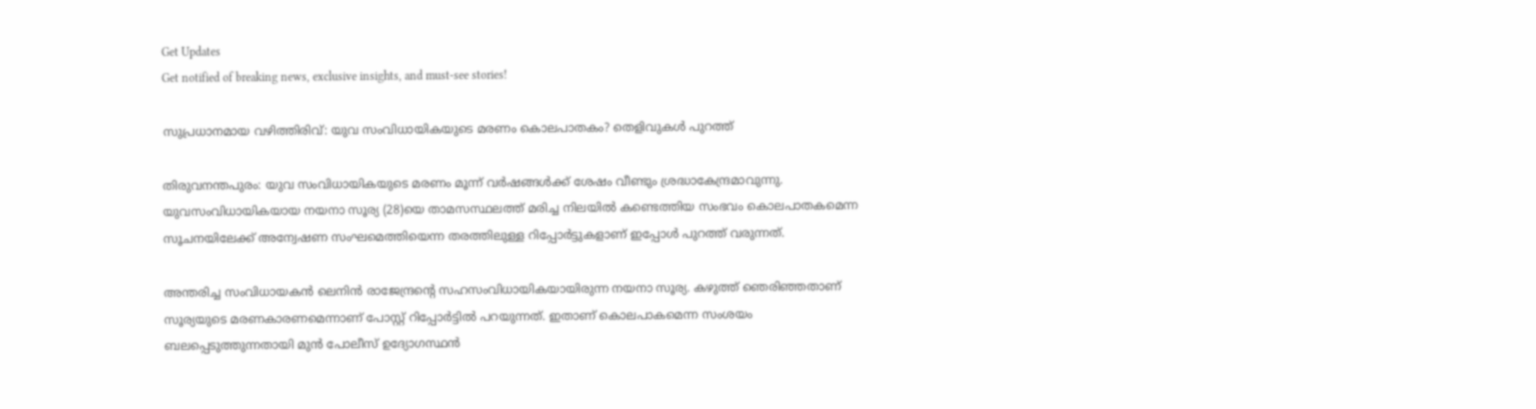Get Updates
Get notified of breaking news, exclusive insights, and must-see stories!

സുപ്രധാനമായ വഴിത്തിരിവ്: യുവ സംവിധായികയുടെ മരണം കൊലപാതകം? തെളിവുകള്‍ പുറത്ത്

തിരുവനന്തപുരം: യുവ സംവിധായികയുടെ മരണം മൂന്ന് വർഷങ്ങള്‍ക്ക് ശേഷം വീണ്ടും ശ്രദ്ധാകേന്ദ്രമാവുന്നു. യുവസംവിധായികയായ നയനാ സൂര്യ (28)യെ താമസസ്ഥലത്ത് മരിച്ച നിലയില്‍ കണ്ടെത്തിയ സംഭവം കൊലപാതകമെന്ന സൂചനയിലേക്ക് അന്വേഷണ സംഘമെത്തിയെന്ന തരത്തിലുള്ള റിപ്പോർട്ടുകളാണ് ഇപ്പോള്‍ പുറത്ത് വരുന്നത്.

അന്തരിച്ച സംവിധായകന്‍ ലെനിന്‍ രാജേന്ദ്രന്റെ സഹസംവിധായികയായിരുന്ന നയനാ സൂര്യ. കഴുത്ത് ഞെരിഞ്ഞതാണ് സൂര്യയുടെ മരണകാരണമെന്നാണ് പോസ്റ്റ് റിപ്പോർട്ടില്‍ പറയുന്നത്. ഇതാണ് കൊലപാകമെന്ന സംശയം ബലപ്പെടുത്തുന്നതായി മുന്‍ പോലീസ് ഉദ്യോഗസ്ഥന്‍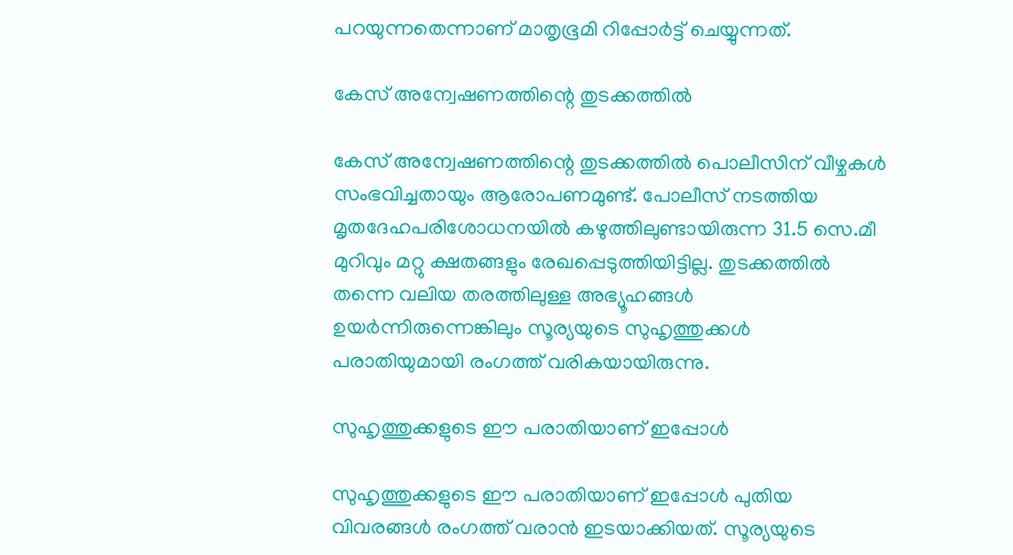പറയുന്നതെന്നാണ് മാതൃഭൂമി റിപ്പോർട്ട് ചെയ്യുന്നത്.

കേസ് അന്വേഷണത്തിന്റെ തുടക്കത്തില്‍

കേസ് അന്വേഷണത്തിന്റെ തുടക്കത്തില്‍ പൊലീസിന് വീഴ്ചകള്‍ സംഭവിച്ചതായും ആരോപണമുണ്ട്. പോലീസ് നടത്തിയ മൃതദേഹപരിശോധനയില്‍ കഴുത്തിലുണ്ടായിരുന്ന 31.5 സെ.മീ മുറിവും മറ്റു ക്ഷതങ്ങളും രേഖപ്പെടുത്തിയിട്ടില്ല. തുടക്കത്തില്‍ തന്നെ വലിയ തരത്തിലുള്ള അഭ്യൂഹങ്ങള്‍ ഉയർന്നിരുന്നെങ്കിലും സൂര്യയുടെ സുഹൃത്തുക്കള്‍ പരാതിയുമായി രംഗത്ത് വരികയായിരുന്നു.

സുഹൃത്തുക്കളുടെ ഈ പരാതിയാണ് ഇപ്പോള്‍

സുഹൃത്തുക്കളുടെ ഈ പരാതിയാണ് ഇപ്പോള്‍ പുതിയ വിവരങ്ങള്‍ രംഗത്ത് വരാന്‍ ഇടയാക്കിയത്. സൂര്യയുടെ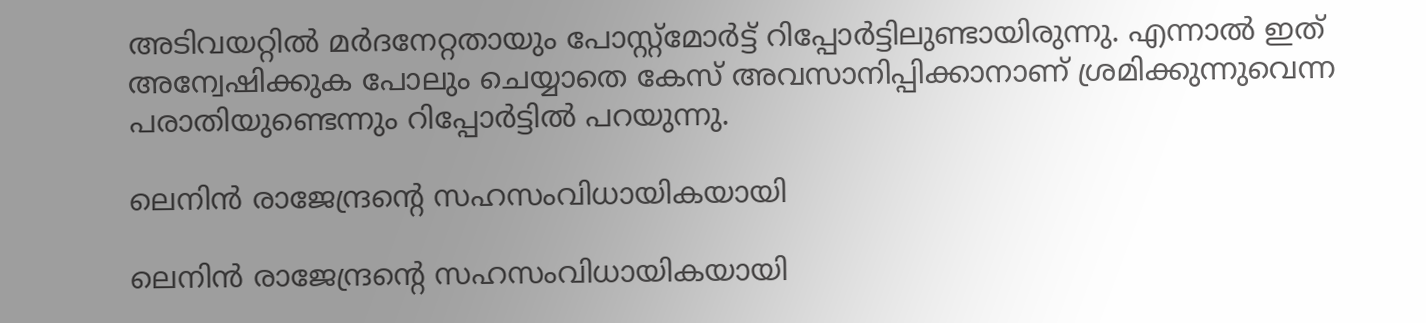അടിവയറ്റില്‍ മർദനേറ്റതായും പോസ്റ്റ്മോർട്ട് റിപ്പോർട്ടിലുണ്ടായിരുന്നു. എന്നാല്‍ ഇത് അന്വേഷിക്കുക പോലും ചെയ്യാതെ കേസ് അവസാനിപ്പിക്കാനാണ് ശ്രമിക്കുന്നുവെന്ന പരാതിയുണ്ടെന്നും റിപ്പോർട്ടില്‍ പറയുന്നു.

ലെനിന്‍ രാജേന്ദ്രന്റെ സഹസംവിധായികയായി

ലെനിന്‍ രാജേന്ദ്രന്റെ സഹസംവിധായികയായി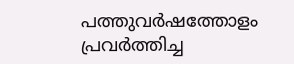പത്തുവർഷത്തോളം പ്രവർത്തിച്ച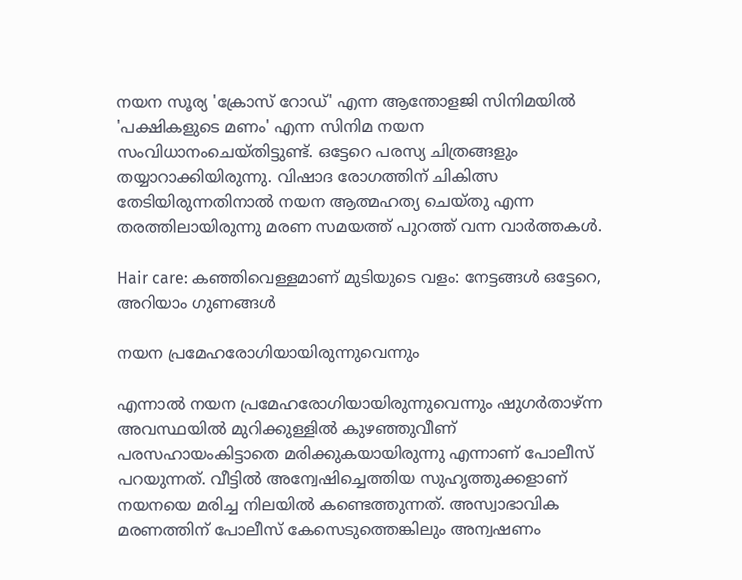നയന സൂര്യ 'ക്രോസ് റോഡ്' എന്ന ആന്തോളജി സിനിമയില്‍ 'പക്ഷികളുടെ മണം' എന്ന സിനിമ നയന സംവിധാനംചെയ്തിട്ടുണ്ട്. ഒട്ടേറെ പരസ്യ ചിത്രങ്ങളും തയ്യാറാക്കിയിരുന്നു. വിഷാദ രോഗത്തിന് ചികിത്സ തേടിയിരുന്നതിനാല്‍ നയന ആത്മഹത്യ ചെയ്തു എന്ന തരത്തിലായിരുന്നു മരണ സമയത്ത് പുറത്ത് വന്ന വാർത്തകള്‍.

Hair care: കഞ്ഞിവെള്ളമാണ് മുടിയുടെ വളം: നേട്ടങ്ങള്‍ ഒട്ടേറെ, അറിയാം ഗുണങ്ങള്‍

നയന പ്രമേഹരോഗിയായിരുന്നുവെന്നും

എന്നാല്‍ നയന പ്രമേഹരോഗിയായിരുന്നുവെന്നും ഷുഗര്‍താഴ്ന്ന അവസ്ഥയില്‍ മുറിക്കുള്ളില്‍ കുഴഞ്ഞുവീണ് പരസഹായംകിട്ടാതെ മരിക്കുകയായിരുന്നു എന്നാണ് പോലീസ് പറയുന്നത്. വീട്ടില്‍ അന്വേഷിച്ചെത്തിയ സുഹൃത്തുക്കളാണ് നയനയെ മരിച്ച നിലയില്‍ കണ്ടെത്തുന്നത്. അസ്വാഭാവിക മരണത്തിന് പോലീസ് കേസെടുത്തെങ്കിലും അന്വഷണം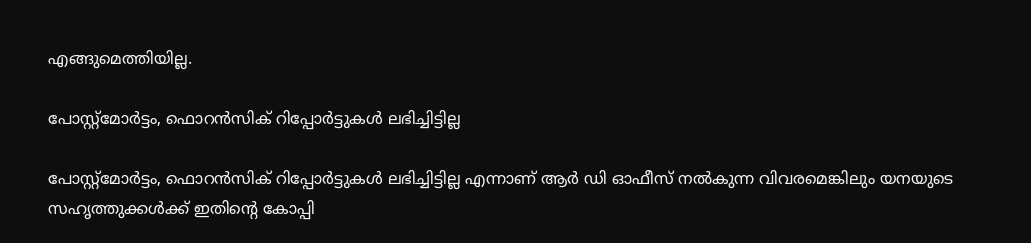എങ്ങുമെത്തിയില്ല.

പോസ്റ്റ്മോര്‍ട്ടം, ഫൊറന്‍സിക് റിപ്പോര്‍ട്ടുകള്‍ ലഭിച്ചിട്ടില്ല

പോസ്റ്റ്മോര്‍ട്ടം, ഫൊറന്‍സിക് റിപ്പോര്‍ട്ടുകള്‍ ലഭിച്ചിട്ടില്ല എന്നാണ് ആര്‍ ഡി ഓഫീസ് നല്‍കുന്ന വിവരമെങ്കിലും യനയുടെ സഹൃത്തുക്കള്‍ക്ക് ഇതിന്റെ കോപ്പി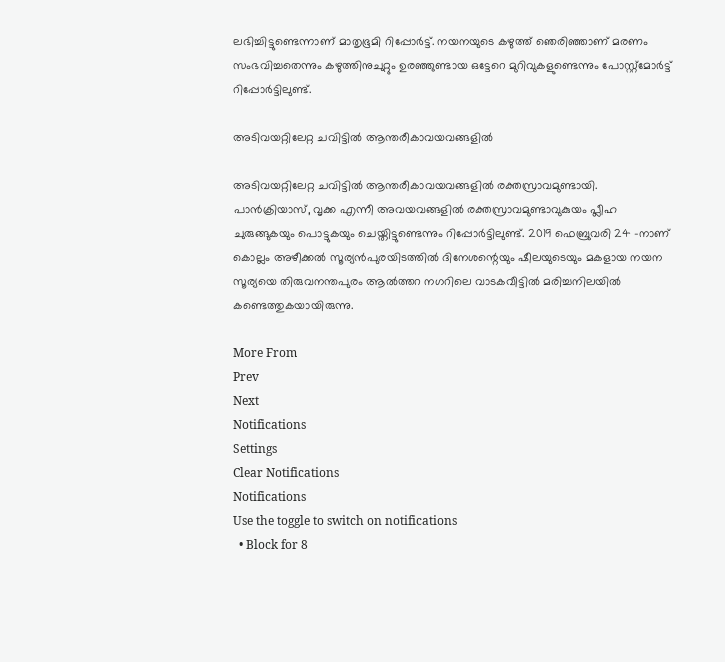ലഭിച്ചിട്ടുണ്ടെന്നാണ് മാതൃഭൂമി റിപ്പോർട്ട്. നയനയുടെ കഴുത്ത് ഞെരിഞ്ഞാണ് മരണം സംഭവിച്ചതെന്നും കഴുത്തിനുചുറ്റും ഉരഞ്ഞുണ്ടായ ഒട്ടേറെ മുറിവുകളുണ്ടെന്നും പോസ്റ്റ്മോർട്ട് റിപ്പോർട്ടിലുണ്ട്.

അടിവയറ്റിലേറ്റ ചവിട്ടില്‍ ആന്തരീകാവയവങ്ങളില്‍

അടിവയറ്റിലേറ്റ ചവിട്ടില്‍ ആന്തരീകാവയവങ്ങളില്‍ രക്തസ്രാവമുണ്ടായി. പാന്‍ക്രിയാസ്, വൃക്ക എന്നീ അവയവങ്ങളില്‍ രക്തസ്രാവമുണ്ടാവുകുയം പ്ലീഹ ചുരുങ്ങുകയും പൊട്ടുകയും ചെയ്തിട്ടുണ്ടെന്നും റിപ്പോർട്ടിലുണ്ട്. 2019 ഫെബ്രുവരി 24 -നാണ് കൊല്ലം അഴീക്കല്‍ സൂര്യന്‍പുരയിടത്തില്‍ ദിനേശന്റെയും ഷീലയുടെയും മകളായ നയന സൂര്യയെ തിരുവനന്തപുരം ആല്‍ത്തറ നഗറിലെ വാടകവീട്ടില്‍ മരിച്ചനിലയില്‍ കണ്ടെത്തുകയായിരുന്നു.

More From
Prev
Next
Notifications
Settings
Clear Notifications
Notifications
Use the toggle to switch on notifications
  • Block for 8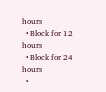hours
  • Block for 12 hours
  • Block for 24 hours
  •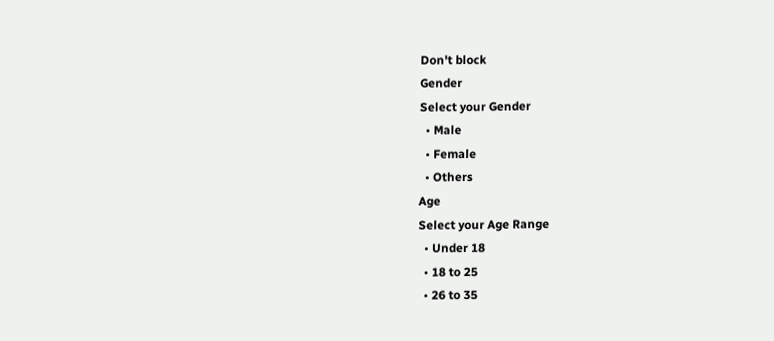Don't block
Gender
Select your Gender
  • Male
  • Female
  • Others
Age
Select your Age Range
  • Under 18
  • 18 to 25
  • 26 to 35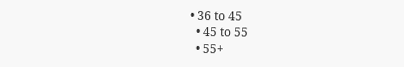• 36 to 45
  • 45 to 55
  • 55+